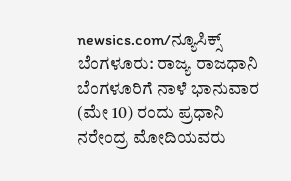newsics.com/ನ್ಯೂಸಿಕ್ಸ್
ಬೆಂಗಳೂರು: ರಾಜ್ಯ ರಾಜಧಾನಿ ಬೆಂಗಳೂರಿಗೆ ನಾಳೆ ಭಾನುವಾರ (ಮೇ 10) ರಂದು ಪ್ರಧಾನಿ ನರೇಂದ್ರ ಮೋದಿಯವರು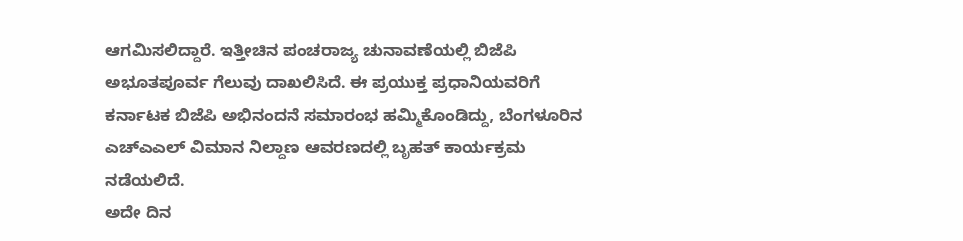ಆಗಮಿಸಲಿದ್ದಾರೆ. ಇತ್ತೀಚಿನ ಪಂಚರಾಜ್ಯ ಚುನಾವಣೆಯಲ್ಲಿ ಬಿಜೆಪಿ ಅಭೂತಪೂರ್ವ ಗೆಲುವು ದಾಖಲಿಸಿದೆ. ಈ ಪ್ರಯುಕ್ತ ಪ್ರಧಾನಿಯವರಿಗೆ ಕರ್ನಾಟಕ ಬಿಜೆಪಿ ಅಭಿನಂದನೆ ಸಮಾರಂಭ ಹಮ್ಮಿಕೊಂಡಿದ್ದು, ಬೆಂಗಳೂರಿನ ಎಚ್ಎಎಲ್ ವಿಮಾನ ನಿಲ್ದಾಣ ಆವರಣದಲ್ಲಿ ಬೃಹತ್ ಕಾರ್ಯಕ್ರಮ ನಡೆಯಲಿದೆ.
ಅದೇ ದಿನ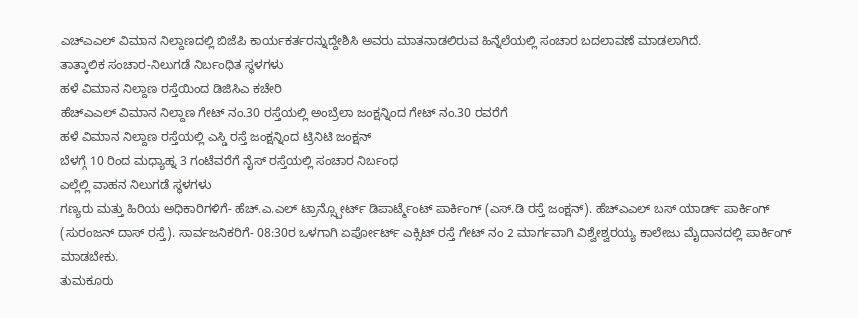ಎಚ್ಎಎಲ್ ವಿಮಾನ ನಿಲ್ದಾಣದಲ್ಲಿ ಬಿಜೆಪಿ ಕಾರ್ಯಕರ್ತರನ್ನುದ್ದೇಶಿಸಿ ಅವರು ಮಾತನಾಡಲಿರುವ ಹಿನ್ನೆಲೆಯಲ್ಲಿ ಸಂಚಾರ ಬದಲಾವಣೆ ಮಾಡಲಾಗಿದೆ.
ತಾತ್ಕಾಲಿಕ ಸಂಚಾರ-ನಿಲುಗಡೆ ನಿರ್ಬಂಧಿತ ಸ್ಥಳಗಳು
ಹಳೆ ವಿಮಾನ ನಿಲ್ದಾಣ ರಸ್ತೆಯಿಂದ ಡಿಜಿಸಿಎ ಕಚೇರಿ
ಹೆಚ್ಎಎಲ್ ವಿಮಾನ ನಿಲ್ದಾಣ ಗೇಟ್ ನಂ.30 ರಸ್ತೆಯಲ್ಲಿ ಅಂಬ್ರೆಲಾ ಜಂಕ್ಷನ್ನಿಂದ ಗೇಟ್ ನಂ.30 ರವರೆಗೆ
ಹಳೆ ವಿಮಾನ ನಿಲ್ದಾಣ ರಸ್ತೆಯಲ್ಲಿ ಎಸ್ಡಿ ರಸ್ತೆ ಜಂಕ್ಷನ್ನಿಂದ ಟ್ರಿನಿಟಿ ಜಂಕ್ಷನ್
ಬೆಳಗ್ಗೆ 10 ರಿಂದ ಮಧ್ಯಾಹ್ನ 3 ಗಂಟೆವರೆಗೆ ನೈಸ್ ರಸ್ತೆಯಲ್ಲಿ ಸಂಚಾರ ನಿರ್ಬಂಧ
ಎಲ್ಲೆಲ್ಲಿ ವಾಹನ ನಿಲುಗಡೆ ಸ್ಥಳಗಳು
ಗಣ್ಯರು ಮತ್ತು ಹಿರಿಯ ಅಧಿಕಾರಿಗಳಿಗೆ- ಹೆಚ್.ಎ.ಎಲ್ ಟ್ರಾನ್ಸ್ಪೋರ್ಟ್ ಡಿಪಾರ್ಟ್ಮೆಂಟ್ ಪಾರ್ಕಿಂಗ್ (ಎಸ್.ಡಿ ರಸ್ತೆ ಜಂಕ್ಷನ್). ಹೆಚ್ಎಎಲ್ ಬಸ್ ಯಾರ್ಡ್ ಪಾರ್ಕಿಂಗ್ (ಸುರಂಜನ್ ದಾಸ್ ರಸ್ತೆ). ಸಾರ್ವಜನಿಕರಿಗೆ- 08:30ರ ಒಳಗಾಗಿ ಏರ್ಪೋರ್ಟ್ ಎಕ್ಸಿಟ್ ರಸ್ತೆ ಗೇಟ್ ನಂ 2 ಮಾರ್ಗವಾಗಿ ವಿಶ್ವೇಶ್ವರಯ್ಯ ಕಾಲೇಜು ಮೈದಾನದಲ್ಲಿ ಪಾರ್ಕಿಂಗ್ ಮಾಡಬೇಕು.
ತುಮಕೂರು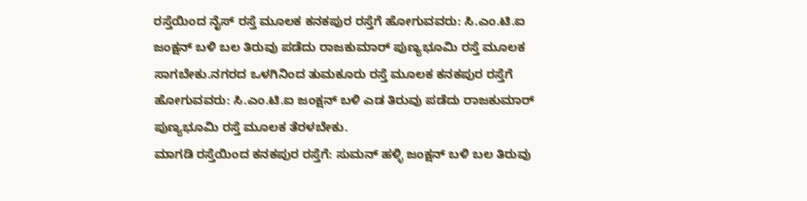ರಸ್ತೆಯಿಂದ ನೈಸ್ ರಸ್ತೆ ಮೂಲಕ ಕನಕಪುರ ರಸ್ತೆಗೆ ಹೋಗುವವರು: ಸಿ.ಎಂ.ಟಿ.ಐ ಜಂಕ್ಷನ್ ಬಳಿ ಬಲ ತಿರುವು ಪಡೆದು ರಾಜಕುಮಾರ್ ಪುಣ್ಯಭೂಮಿ ರಸ್ತೆ ಮೂಲಕ ಸಾಗಬೇಕು.ನಗರದ ಒಳಗಿನಿಂದ ತುಮಕೂರು ರಸ್ತೆ ಮೂಲಕ ಕನಕಪುರ ರಸ್ತೆಗೆ ಹೋಗುವವರು: ಸಿ.ಎಂ.ಟಿ.ಐ ಜಂಕ್ಷನ್ ಬಳಿ ಎಡ ತಿರುವು ಪಡೆದು ರಾಜಕುಮಾರ್ ಪುಣ್ಯಭೂಮಿ ರಸ್ತೆ ಮೂಲಕ ತೆರಳಬೇಕು.
ಮಾಗಡಿ ರಸ್ತೆಯಿಂದ ಕನಕಪುರ ರಸ್ತೆಗೆ: ಸುಮನ್ ಹಳ್ಳಿ ಜಂಕ್ಷನ್ ಬಳಿ ಬಲ ತಿರುವು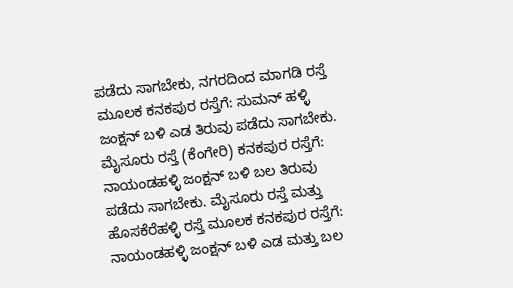ಪಡೆದು ಸಾಗಬೇಕು, ನಗರದಿಂದ ಮಾಗಡಿ ರಸ್ತೆ ಮೂಲಕ ಕನಕಪುರ ರಸ್ತೆಗೆ: ಸುಮನ್ ಹಳ್ಳಿ ಜಂಕ್ಷನ್ ಬಳಿ ಎಡ ತಿರುವು ಪಡೆದು ಸಾಗಬೇಕು. ಮೈಸೂರು ರಸ್ತೆ (ಕೆಂಗೇರಿ) ಕನಕಪುರ ರಸ್ತೆಗೆ: ನಾಯಂಡಹಳ್ಳಿ ಜಂಕ್ಷನ್ ಬಳಿ ಬಲ ತಿರುವು ಪಡೆದು ಸಾಗಬೇಕು. ಮೈಸೂರು ರಸ್ತೆ ಮತ್ತು ಹೊಸಕೆರೆಹಳ್ಳಿ ರಸ್ತೆ ಮೂಲಕ ಕನಕಪುರ ರಸ್ತೆಗೆ: ನಾಯಂಡಹಳ್ಳಿ ಜಂಕ್ಷನ್ ಬಳಿ ಎಡ ಮತ್ತು ಬಲ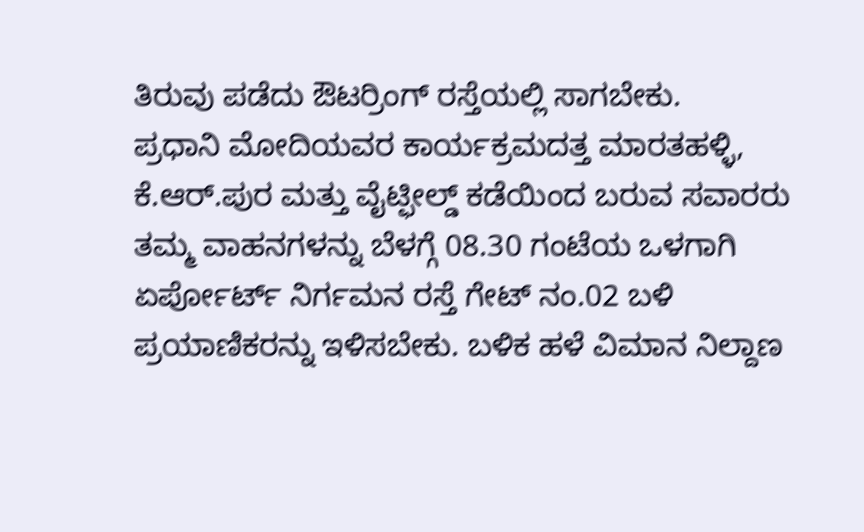ತಿರುವು ಪಡೆದು ಔಟರ್ರಿಂಗ್ ರಸ್ತೆಯಲ್ಲಿ ಸಾಗಬೇಕು.
ಪ್ರಧಾನಿ ಮೋದಿಯವರ ಕಾರ್ಯಕ್ರಮದತ್ತ ಮಾರತಹಳ್ಳಿ, ಕೆ.ಆರ್.ಪುರ ಮತ್ತು ವೈಟ್ಫೀಲ್ಡ್ ಕಡೆಯಿಂದ ಬರುವ ಸವಾರರು ತಮ್ಮ ವಾಹನಗಳನ್ನು ಬೆಳಗ್ಗೆ 08.30 ಗಂಟೆಯ ಒಳಗಾಗಿ ಏರ್ಪೋರ್ಟ್ ನಿರ್ಗಮನ ರಸ್ತೆ ಗೇಟ್ ನಂ.02 ಬಳಿ ಪ್ರಯಾಣಿಕರನ್ನು ಇಳಿಸಬೇಕು. ಬಳಿಕ ಹಳೆ ವಿಮಾನ ನಿಲ್ದಾಣ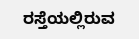ರಸ್ತೆಯಲ್ಲಿರುವ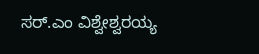ಸರ್.ಎಂ ವಿಶ್ವೇಶ್ವರಯ್ಯ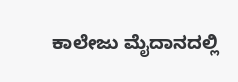ಕಾಲೇಜು ಮೈದಾನದಲ್ಲಿ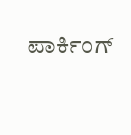ಪಾರ್ಕಿಂಗ್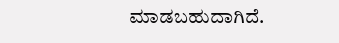ಮಾಡಬಹುದಾಗಿದೆ.